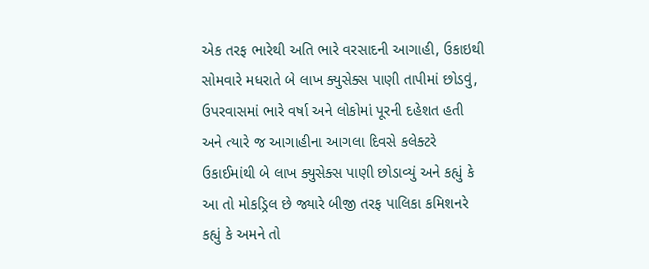એક તરફ ભારેથી અતિ ભારે વરસાદની આગાહી, ઉકાઇથી સોમવારે મધરાતે બે લાખ ક્યુસેક્સ પાણી તાપીમાં છોડવું, ઉપરવાસમાં ભારે વર્ષા અને લોકોમાં પૂરની દહેશત હતી અને ત્યારે જ આગાહીના આગલા દિવસે કલેક્ટરે ઉકાઈમાંથી બે લાખ ક્યુસેક્સ પાણી છોડાવ્યું અને કહ્યું કે આ તો મોકડ્રિલ છે જ્યારે બીજી તરફ પાલિકા કમિશનરે કહ્યું કે અમને તો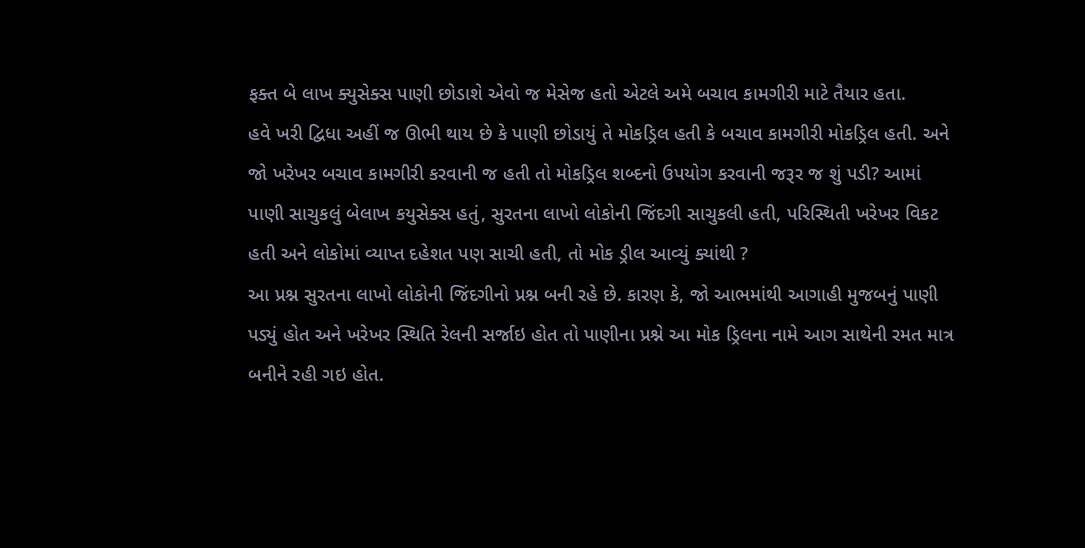ફક્ત બે લાખ ક્યુસેક્સ પાણી છોડાશે એવો જ મેસેજ હતો એટલે અમે બચાવ કામગીરી માટે તૈયાર હતા.
હવે ખરી દ્વિધા અહીં જ ઊભી થાય છે કે પાણી છોડાયું તે મોકડ્રિલ હતી કે બચાવ કામગીરી મોકડ્રિલ હતી. અને જો ખરેખર બચાવ કામગીરી કરવાની જ હતી તો મોકડ્રિલ શબ્દનો ઉપયોગ કરવાની જરૂર જ શું પડી? આમાં પાણી સાચુકલું બેલાખ કયુસેક્સ હતું, સુરતના લાખો લોકોની જિંદગી સાચુકલી હતી, પરિસ્થિતી ખરેખર વિકટ હતી અને લોકોમાં વ્યાપ્ત દહેશત પણ સાચી હતી, તો મોક ડ્રીલ આવ્યું ક્યાંથી ?
આ પ્રશ્ન સુરતના લાખો લોકોની જિંદગીનો પ્રશ્ન બની રહે છે. કારણ કે, જો આભમાંથી આગાહી મુજબનું પાણી પડ્યું હોત અને ખરેખર સ્થિતિ રેલની સર્જાઇ હોત તો પાણીના પ્રશ્ને આ મોક ડ્રિલના નામે આગ સાથેની રમત માત્ર બનીને રહી ગઇ હોત.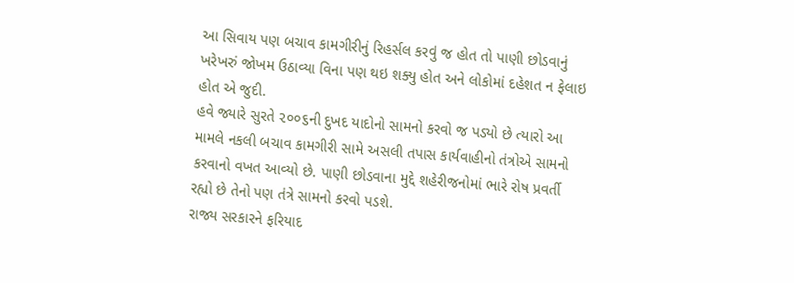આ સિવાય પણ બચાવ કામગીરીનું રિહર્સલ કરવું જ હોત તો પાણી છોડવાનું ખરેખરું જોખમ ઉઠાવ્યા વિના પણ થઇ શક્યુ હોત અને લોકોમાં દહેશત ન ફેલાઇ હોત એ જુદી.
હવે જ્યારે સુરતે ૨૦૦૬ની દુખદ યાદોનો સામનો કરવો જ પડ્યો છે ત્યારો આ મામલે નકલી બચાવ કામગીરી સામે અસલી તપાસ કાર્યવાહીનો તંત્રોએ સામનો કરવાનો વખત આવ્યો છે. પાણી છોડવાના મુદ્દે શહેરીજનોમાં ભારે રોષ પ્રવર્તી રહ્યો છે તેનો પણ તંત્રે સામનો કરવો પડશે.
રાજ્ય સરકારને ફરિયાદ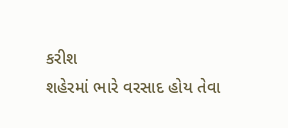કરીશ
શહેરમાં ભારે વરસાદ હોય તેવા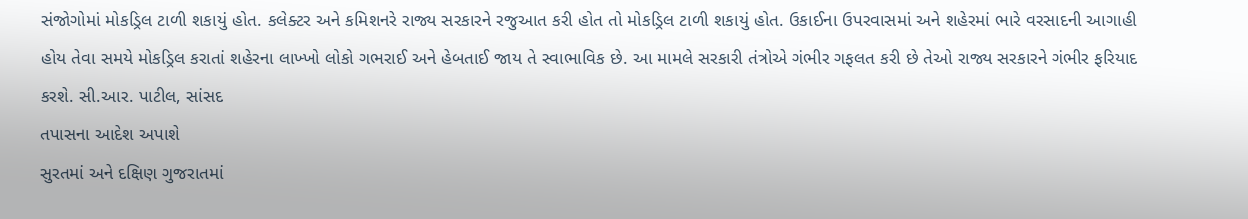સંજોગોમાં મોકડ્રિલ ટાળી શકાયું હોત. કલેક્ટર અને કમિશનરે રાજ્ય સરકારને રજુઆત કરી હોત તો મોકડ્રિલ ટાળી શકાયું હોત. ઉકાઈના ઉપરવાસમાં અને શહેરમાં ભારે વરસાદની આગાહી હોય તેવા સમયે મોકડ્રિલ કરાતાં શહેરના લાખ્ખો લોકો ગભરાઈ અને હેબતાઈ જાય તે સ્વાભાવિક છે. આ મામલે સરકારી તંત્રોએ ગંભીર ગફલત કરી છે તેઓ રાજ્ય સરકારને ગંભીર ફરિયાદ કરશે. સી.આર. પાટીલ, સાંસદ
તપાસના આદેશ અપાશે
સુરતમાં અને દક્ષિણ ગુજરાતમાં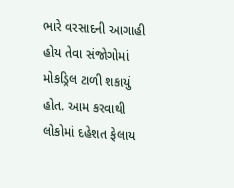ભારે વરસાદની આગાહી હોય તેવા સંજોગોમાં મોકડ્રિલ ટાળી શકાયું હોત. આમ કરવાથી લોકોમાં દહેશત ફેલાય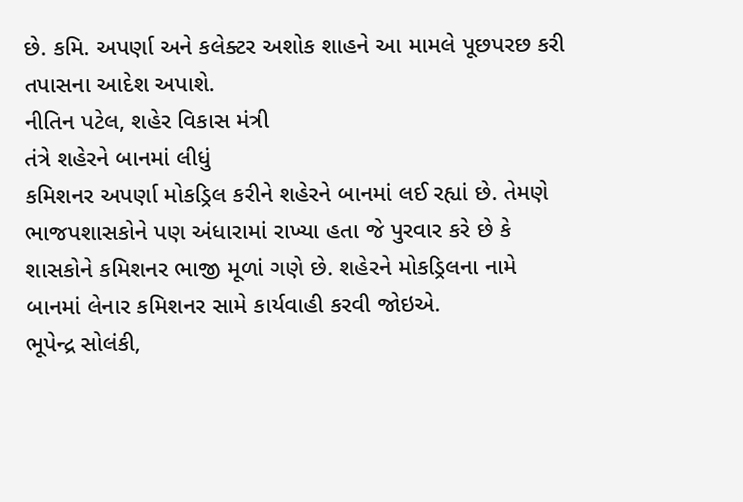છે. કમિ. અપર્ણા અને કલેક્ટર અશોક શાહને આ મામલે પૂછપરછ કરી તપાસના આદેશ અપાશે.
નીતિન પટેલ, શહેર વિકાસ મંત્રી
તંત્રે શહેરને બાનમાં લીધું
કમિશનર અપર્ણા મોકડ્રિલ કરીને શહેરને બાનમાં લઈ રહ્યાં છે. તેમણે ભાજપશાસકોને પણ અંધારામાં રાખ્યા હતા જે પુરવાર કરે છે કે શાસકોને કમિશનર ભાજી મૂળાં ગણે છે. શહેરને મોકડ્રિલના નામે બાનમાં લેનાર કમિશનર સામે કાર્યવાહી કરવી જોઇએ.
ભૂપેન્દ્ર સોલંકી,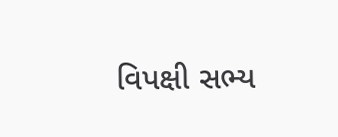વિપક્ષી સભ્ય